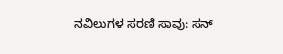ನವಿಲುಗಳ ಸರಣಿ ಸಾವು: ಸನ್‌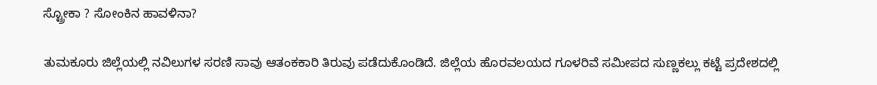ಸ್ಟ್ರೋಕಾ ? ಸೋಂಕಿನ ಹಾವಳಿನಾ?

ತುಮಕೂರು ಜಿಲ್ಲೆಯಲ್ಲಿ ನವಿಲುಗಳ ಸರಣಿ ಸಾವು ಆತಂಕಕಾರಿ ತಿರುವು ಪಡೆದುಕೊಂಡಿದೆ. ಜಿಲ್ಲೆಯ ಹೊರವಲಯದ ಗೂಳರಿವೆ ಸಮೀಪದ ಸುಣ್ಣಕಲ್ಲು ಕಟ್ಟೆ ಪ್ರದೇಶದಲ್ಲಿ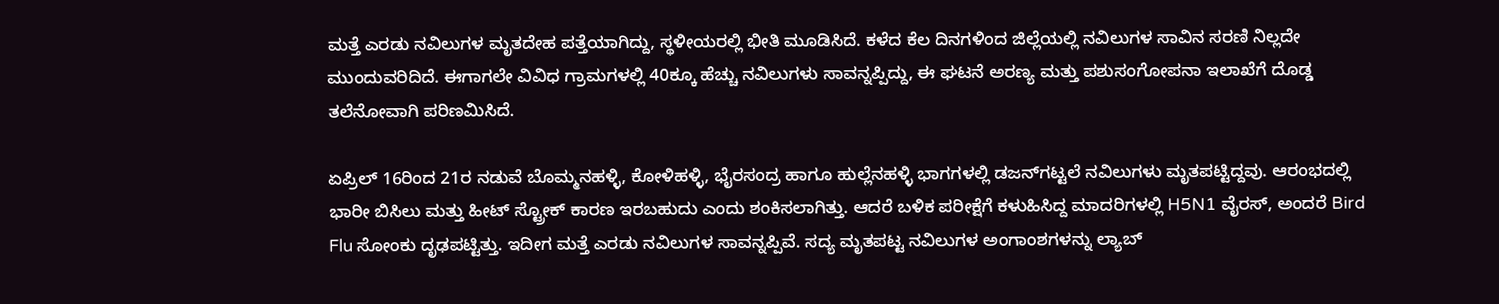ಮತ್ತೆ ಎರಡು ನವಿಲುಗಳ ಮೃತದೇಹ ಪತ್ತೆಯಾಗಿದ್ದು, ಸ್ಥಳೀಯರಲ್ಲಿ ಭೀತಿ ಮೂಡಿಸಿದೆ. ಕಳೆದ ಕೆಲ ದಿನಗಳಿಂದ ಜಿಲ್ಲೆಯಲ್ಲಿ ನವಿಲುಗಳ ಸಾವಿನ ಸರಣಿ ನಿಲ್ಲದೇ ಮುಂದುವರಿದಿದೆ. ಈಗಾಗಲೇ ವಿವಿಧ ಗ್ರಾಮಗಳಲ್ಲಿ 40ಕ್ಕೂ ಹೆಚ್ಚು ನವಿಲುಗಳು ಸಾವನ್ನಪ್ಪಿದ್ದು, ಈ ಘಟನೆ ಅರಣ್ಯ ಮತ್ತು ಪಶುಸಂಗೋಪನಾ ಇಲಾಖೆಗೆ ದೊಡ್ಡ ತಲೆನೋವಾಗಿ ಪರಿಣಮಿಸಿದೆ.

ಏಪ್ರಿಲ್ 16ರಿಂದ 21ರ ನಡುವೆ ಬೊಮ್ಮನಹಳ್ಳಿ, ಕೋಳಿಹಳ್ಳಿ, ಭೈರಸಂದ್ರ ಹಾಗೂ ಹುಲ್ಲೆನಹಳ್ಳಿ ಭಾಗಗಳಲ್ಲಿ ಡಜನ್‌ಗಟ್ಟಲೆ ನವಿಲುಗಳು ಮೃತಪಟ್ಟಿದ್ದವು. ಆರಂಭದಲ್ಲಿ ಭಾರೀ ಬಿಸಿಲು ಮತ್ತು ಹೀಟ್ ಸ್ಟ್ರೋಕ್ ಕಾರಣ ಇರಬಹುದು ಎಂದು ಶಂಕಿಸಲಾಗಿತ್ತು. ಆದರೆ ಬಳಿಕ ಪರೀಕ್ಷೆಗೆ ಕಳುಹಿಸಿದ್ದ ಮಾದರಿಗಳಲ್ಲಿ H5N1 ವೈರಸ್, ಅಂದರೆ Bird Flu ಸೋಂಕು ದೃಢಪಟ್ಟಿತ್ತು. ಇದೀಗ ಮತ್ತೆ ಎರಡು ನವಿಲುಗಳ ಸಾವನ್ನಪ್ಪಿವೆ. ಸದ್ಯ ಮೃತಪಟ್ಟ ನವಿಲುಗಳ ಅಂಗಾಂಶಗಳನ್ನು ಲ್ಯಾಬ್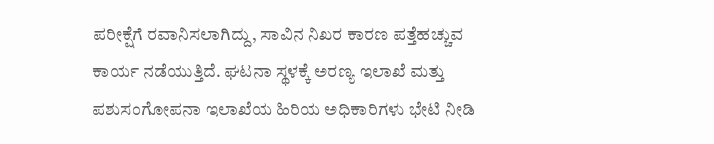ಪರೀಕ್ಷೆಗೆ ರವಾನಿಸಲಾಗಿದ್ದು, ಸಾವಿನ ನಿಖರ ಕಾರಣ ಪತ್ತೆಹಚ್ಚುವ ಕಾರ್ಯ ನಡೆಯುತ್ತಿದೆ. ಘಟನಾ ಸ್ಥಳಕ್ಕೆ ಅರಣ್ಯ ಇಲಾಖೆ ಮತ್ತು ಪಶುಸಂಗೋಪನಾ ಇಲಾಖೆಯ ಹಿರಿಯ ಅಧಿಕಾರಿಗಳು ಭೇಟಿ ನೀಡಿ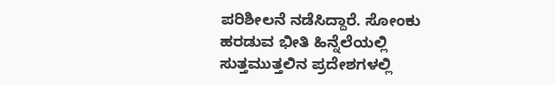ಪರಿಶೀಲನೆ ನಡೆಸಿದ್ದಾರೆ. ಸೋಂಕು ಹರಡುವ ಭೀತಿ ಹಿನ್ನೆಲೆಯಲ್ಲಿ ಸುತ್ತಮುತ್ತಲಿನ ಪ್ರದೇಶಗಳಲ್ಲಿ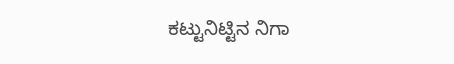ಕಟ್ಟುನಿಟ್ಟಿನ ನಿಗಾ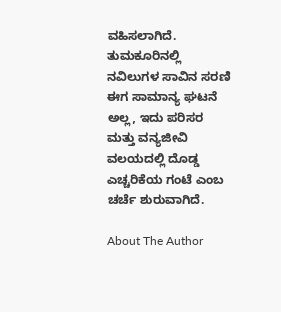ವಹಿಸಲಾಗಿದೆ. ತುಮಕೂರಿನಲ್ಲಿ ನವಿಲುಗಳ ಸಾವಿನ ಸರಣಿ ಈಗ ಸಾಮಾನ್ಯ ಘಟನೆ ಅಲ್ಲ, ಇದು ಪರಿಸರ ಮತ್ತು ವನ್ಯಜೀವಿ ವಲಯದಲ್ಲಿ ದೊಡ್ಡ ಎಚ್ಚರಿಕೆಯ ಗಂಟೆ ಎಂಬ ಚರ್ಚೆ ಶುರುವಾಗಿದೆ.

About The Author